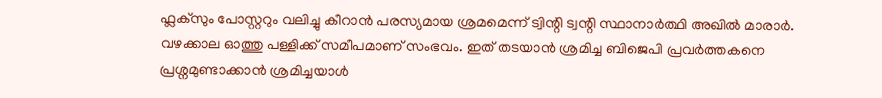ഫ്ലക്സും പോസ്റ്ററും വലിച്ചു കീറാൻ പരസ്യമായ ശ്രമമെന്ന് ട്വിന്റി ട്വന്റി സ്ഥാനാർത്ഥി അഖിൽ മാരാർ. വഴക്കാല ഓത്തു പള്ളിക്ക് സമീപമാണ് സംഭവം. ഇത് തടയാൻ ശ്രമിച്ച ബിജെപി പ്രവർത്തകനെ പ്രശ്നമുണ്ടാക്കാൻ ശ്രമിച്ചയാൾ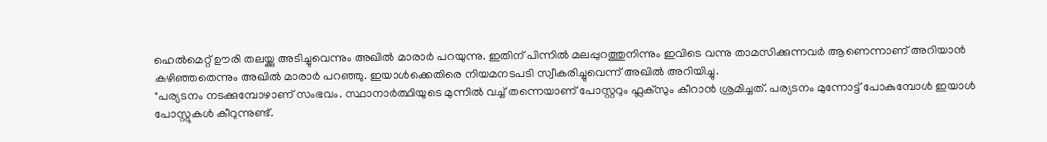ഹെൽമെറ്റ് ഊരി തലയ്ക്കു അടിച്ചുവെന്നും അഖിൽ മാരാർ പറയുന്നു. ഇതിന് പിന്നിൽ മലപ്പുറത്തുനിന്നും ഇവിടെ വന്നു താമസിക്കുന്നവർ ആണെന്നാണ് അറിയാൻ കഴിഞ്ഞതെന്നും അഖിൽ മാരാർ പറഞ്ഞു. ഇയാൾക്കെതിരെ നിയമനടപടി സ്വീകരിച്ചുവെന്ന് അഖിൽ അറിയിച്ചു.
"പര്യടനം നടക്കുമ്പോഴാണ് സംഭവം. സ്ഥാനാർത്ഥിയുടെ മുന്നിൽ വച്ച് തന്നെയാണ് പോസ്റ്ററും ഫ്ലക്സും കീറാൻ ശ്രമിച്ചത്. പര്യടനം മുന്നോട്ട് പോകുമ്പോൾ ഇയാൾ പോസ്റ്റുകൾ കീറുന്നുണ്ട്.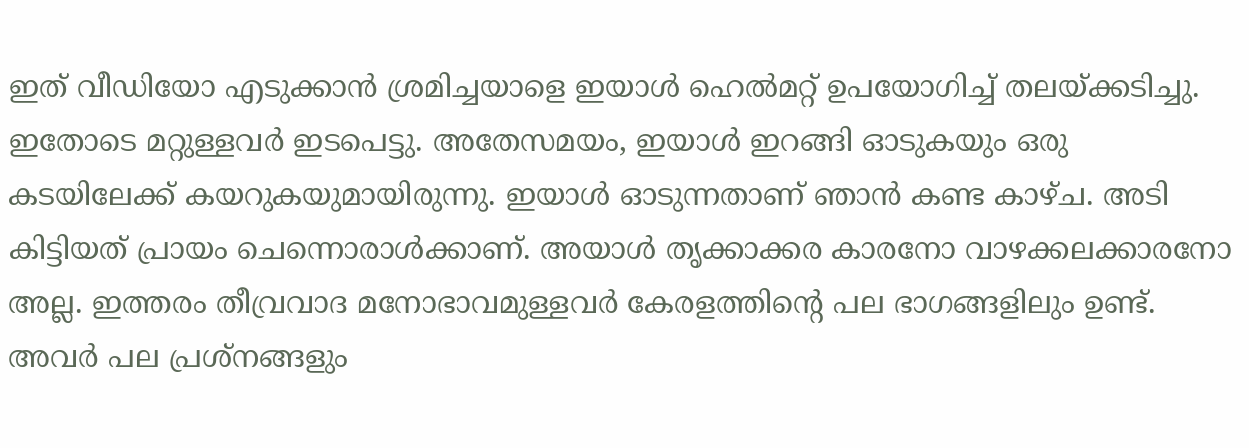ഇത് വീഡിയോ എടുക്കാൻ ശ്രമിച്ചയാളെ ഇയാൾ ഹെൽമറ്റ് ഉപയോഗിച്ച് തലയ്ക്കടിച്ചു. ഇതോടെ മറ്റുള്ളവർ ഇടപെട്ടു. അതേസമയം, ഇയാൾ ഇറങ്ങി ഓടുകയും ഒരു കടയിലേക്ക് കയറുകയുമായിരുന്നു. ഇയാൾ ഓടുന്നതാണ് ഞാൻ കണ്ട കാഴ്ച. അടി കിട്ടിയത് പ്രായം ചെന്നൊരാൾക്കാണ്. അയാൾ തൃക്കാക്കര കാരനോ വാഴക്കലക്കാരനോ അല്ല. ഇത്തരം തീവ്രവാദ മനോഭാവമുള്ളവർ കേരളത്തിന്റെ പല ഭാഗങ്ങളിലും ഉണ്ട്. അവർ പല പ്രശ്നങ്ങളും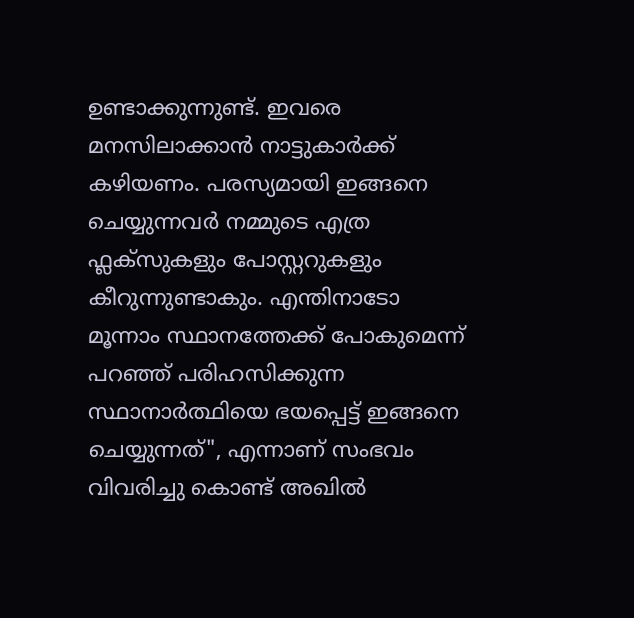ഉണ്ടാക്കുന്നുണ്ട്. ഇവരെ മനസിലാക്കാൻ നാട്ടുകാർക്ക് കഴിയണം. പരസ്യമായി ഇങ്ങനെ ചെയ്യുന്നവർ നമ്മുടെ എത്ര ഫ്ലക്സുകളും പോസ്റ്ററുകളും കീറുന്നുണ്ടാകും. എന്തിനാടോ മൂന്നാം സ്ഥാനത്തേക്ക് പോകുമെന്ന് പറഞ്ഞ് പരിഹസിക്കുന്ന സ്ഥാനാർത്ഥിയെ ഭയപ്പെട്ട് ഇങ്ങനെ ചെയ്യുന്നത്", എന്നാണ് സംഭവം വിവരിച്ചു കൊണ്ട് അഖിൽ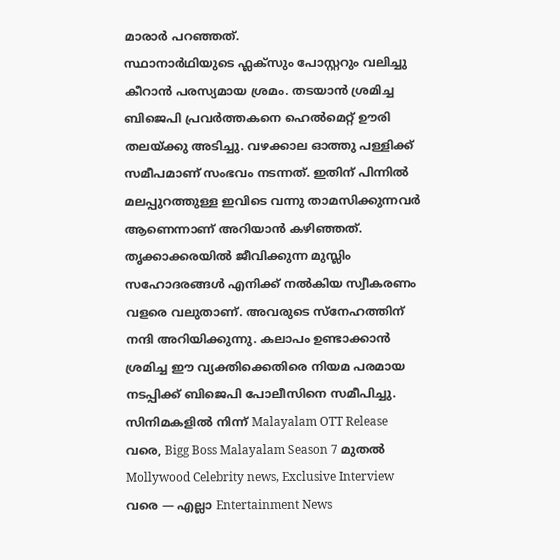മാരാർ പറഞ്ഞത്.
സ്ഥാനാർഥിയുടെ ഫ്ലക്സും പോസ്റ്ററും വലിച്ചു കീറാൻ പരസ്യമായ ശ്രമം. തടയാൻ ശ്രമിച്ച ബിജെപി പ്രവർത്തകനെ ഹെൽമെറ്റ് ഊരി തലയ്ക്കു അടിച്ചു. വഴക്കാല ഓത്തു പള്ളിക്ക് സമീപമാണ് സംഭവം നടന്നത്. ഇതിന് പിന്നിൽ മലപ്പുറത്തുള്ള ഇവിടെ വന്നു താമസിക്കുന്നവർ ആണെന്നാണ് അറിയാൻ കഴിഞ്ഞത്. തൃക്കാക്കരയിൽ ജീവിക്കുന്ന മുസ്ലിം സഹോദരങ്ങൾ എനിക്ക് നൽകിയ സ്വീകരണം വളരെ വലുതാണ്. അവരുടെ സ്നേഹത്തിന് നന്ദി അറിയിക്കുന്നു. കലാപം ഉണ്ടാക്കാൻ ശ്രമിച്ച ഈ വ്യക്തിക്കെതിരെ നിയമ പരമായ നടപ്പിക്ക് ബിജെപി പോലീസിനെ സമീപിച്ചു.
സിനിമകളിൽ നിന്ന് Malayalam OTT Release വരെ, Bigg Boss Malayalam Season 7 മുതൽ Mollywood Celebrity news, Exclusive Interview വരെ — എല്ലാ Entertainment News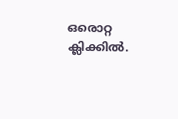ഒരൊറ്റ ക്ലിക്കിൽ.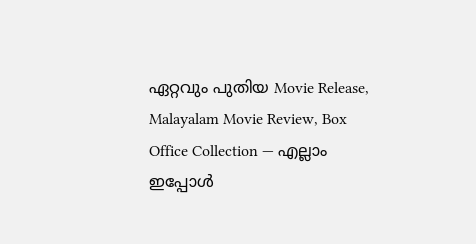ഏറ്റവും പുതിയ Movie Release, Malayalam Movie Review, Box Office Collection — എല്ലാം ഇപ്പോൾ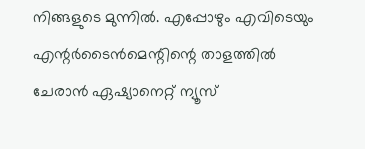നിങ്ങളുടെ മുന്നിൽ. എപ്പോഴും എവിടെയും എന്റർടൈൻമെന്റിന്റെ താളത്തിൽ ചേരാൻ ഏഷ്യാനെറ്റ് ന്യൂസ്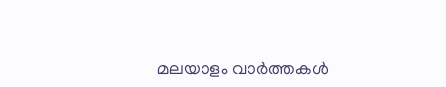മലയാളം വാർത്തകൾ